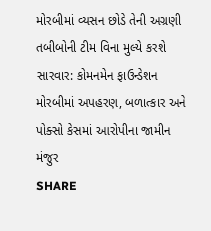મોરબીમાં વ્યસન છોડે તેની અગ્રણી તબીબોની ટીમ વિના મુલ્યે કરશે સારવાર: કોમનમેન ફાઉન્ડેશન
મોરબીમાં અપહરણ, બળાત્કાર અને પોક્સો કેસમાં આરોપીના જામીન મંજુર
SHARE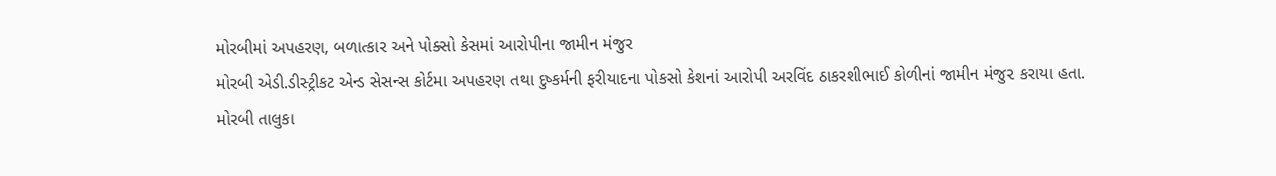મોરબીમાં અપહરણ, બળાત્કાર અને પોક્સો કેસમાં આરોપીના જામીન મંજુર
મોરબી એડી.ડીસ્ટ્રીકટ એન્ડ સેસન્સ કોર્ટમા અપહરણ તથા દુષ્કર્મની ફરીયાદના પોકસો કેશનાં આરોપી અરવિંદ ઠાકરશીભાઈ કોળીનાં જામીન મંજુ૨ કરાયા હતા.
મોરબી તાલુકા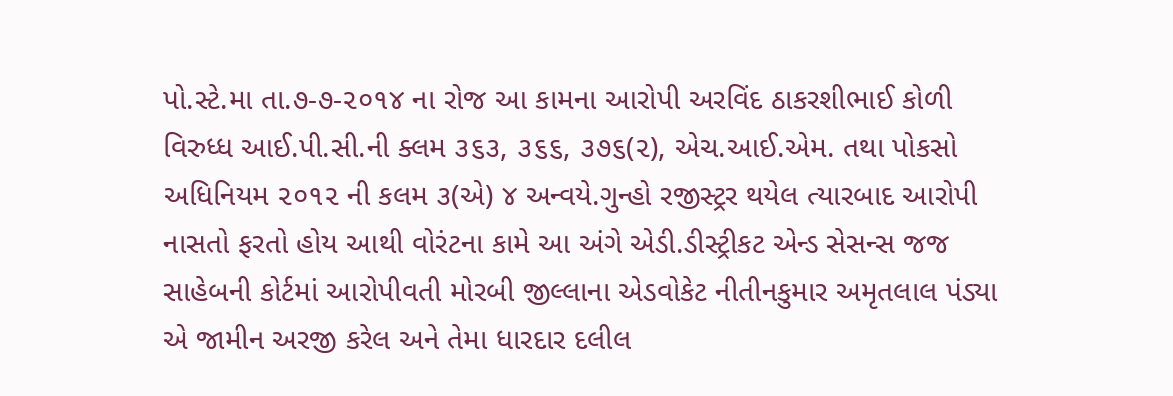પો.સ્ટે.મા તા.૭-૭-૨૦૧૪ ના રોજ આ કામના આરોપી અરવિંદ ઠાકરશીભાઈ કોળી વિરુધ્ધ આઈ.પી.સી.ની ક્લમ ૩૬૩, ૩૬૬, ૩૭૬(૨), એચ.આઈ.એમ. તથા પોકસો અધિનિયમ ૨૦૧૨ ની કલમ ૩(એ) ૪ અન્વયે.ગુન્હો રજીસ્ટ્રર થયેલ ત્યારબાદ આરોપી નાસતો ફરતો હોય આથી વોરંટના કામે આ અંગે એડી.ડીસ્ટ્રીકટ એન્ડ સેસન્સ જજ સાહેબની કોર્ટમાં આરોપીવતી મોરબી જીલ્લાના એડવોકેટ નીતીનકુમાર અમૃતલાલ પંડ્યા એ જામીન અરજી કરેલ અને તેમા ધારદાર દલીલ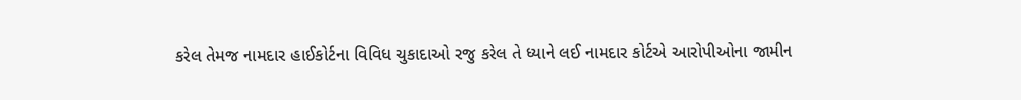કરેલ તેમજ નામદાર હાઈકોર્ટના વિવિધ ચુકાદાઓ રજુ કરેલ તે ધ્યાને લઈ નામદાર કોર્ટએ આરોપીઓના જામીન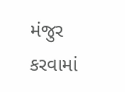મંજુર કરવામાં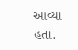આવ્યા હતા.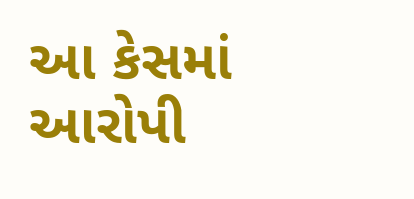આ કેસમાં આરોપી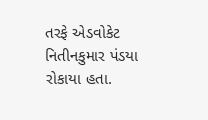તરફે એડવોકેટ નિતીનકુમાર પંડયા રોકાયા હતા.